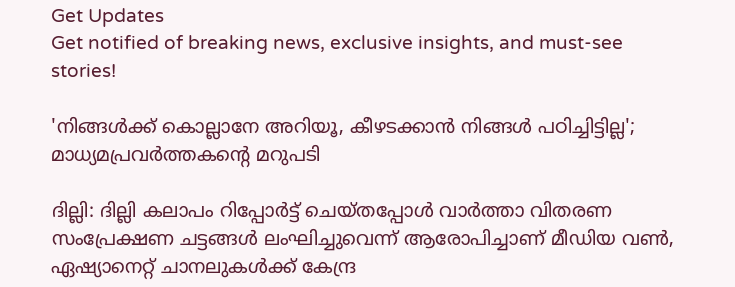Get Updates
Get notified of breaking news, exclusive insights, and must-see stories!

'നിങ്ങള്‍ക്ക് കൊല്ലാനേ അറിയൂ, കീഴടക്കാന്‍ നിങ്ങള്‍ പഠിച്ചിട്ടില്ല'; മാധ്യമപ്രവര്‍ത്തകന്‍റെ മറുപടി

ദില്ലി: ദില്ലി കലാപം റിപ്പോര്‍ട്ട് ചെയ്തപ്പോള്‍ വാര്‍ത്താ വിതരണ സംപ്രേക്ഷണ ചട്ടങ്ങള്‍ ലംഘിച്ചുവെന്ന് ആരോപിച്ചാണ് മീഡിയ വണ്‍, ഏഷ്യാനെറ്റ് ചാനലുകള്‍ക്ക് കേന്ദ്ര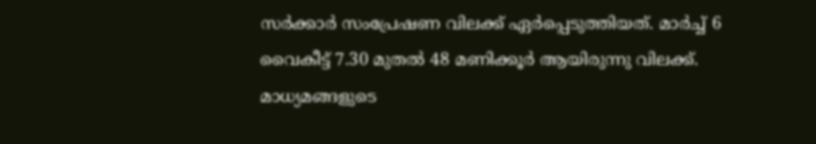സര്‍ക്കാര്‍ സംപ്രേഷണ വിലക്ക് ഏര്‍പ്പെടുത്തിയത്. മാര്‍ച്ച് 6 വൈകീട്ട് 7.30 മുതല്‍ 48 മണിക്കൂര്‍ ആയിരുന്നു വിലക്ക്. മാധ്യമങ്ങളുടെ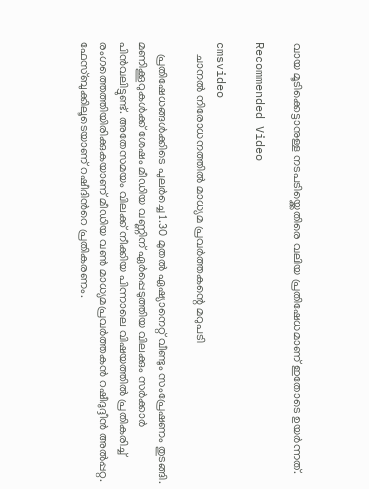വായ മൂടിക്കെട്ടാനുള്ള നടപടിയ്ക്കെതിരെ വലിയ പ്രതിഷേധമാണ് ഇതോടെ ഉയര്‍ന്നത്.

Recommended Video

cmsvideo
    ചാനല്‍ നിരോധനത്തില്‍ മാധ്യമ പ്രവര്‍ത്തകന്റെ മറുപടി

    പ്രതിഷേധങ്ങള്‍ക്കിടെ പുലര്‍ച്ചെ 1.30 മുതല്‍ ഏഷ്യാനെറ്റ് വീണ്ടും സംപ്രേഷണം തുടങ്ങി. മണിക്കൂറുകള്‍ക്ക് ശേഷം മീഡിയ വണ്ണിന് ഏര്‍പ്പെടുത്തിയ വിലക്കും സര്‍ക്കാര്‍ പിന്‍വലിട്ടുണ്ട്. അതേസമയം വിലക്ക് നീക്കിയ പിന്നാലെ വിഷയത്തില്‍ പ്രതികരിച്ച് രംഗത്തെത്തിയിരിക്കുകയാണ് മീഡിയ വണ്‍ മാധ്യമപ്രവര്‍ത്തകന്‍ റഷീദുദ്ദീന്‍ അല്‍പ്പറ്റ. ഫേസ്ബുക്കിലൂടെയാണ് റഷീദിന്‍റെ പ്രതികരണം.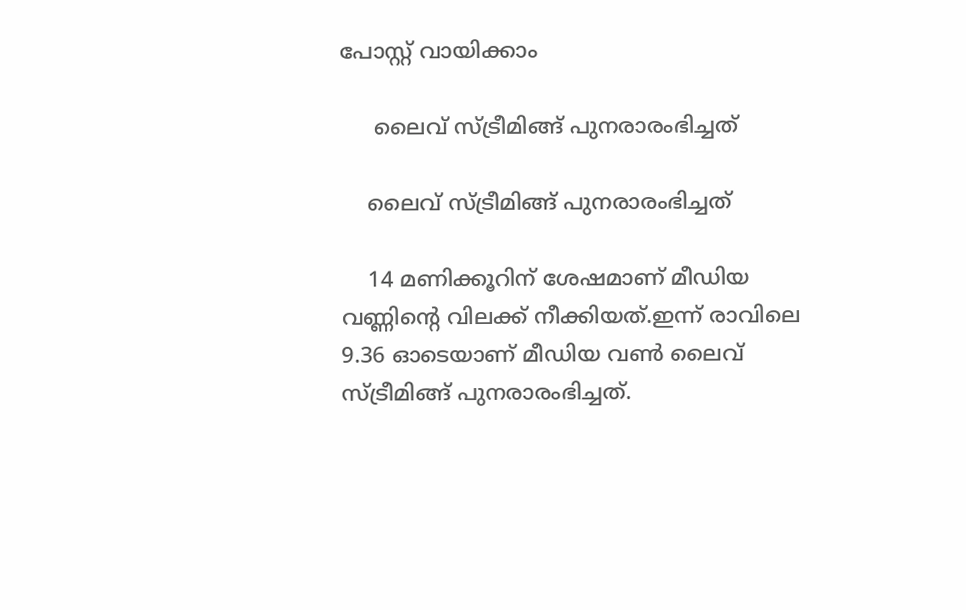പോസ്റ്റ് വായിക്കാം

     ലൈവ് സ്ട്രീമിങ്ങ് പുനരാരംഭിച്ചത്

    ലൈവ് സ്ട്രീമിങ്ങ് പുനരാരംഭിച്ചത്

    14 മണിക്കൂറിന് ശേഷമാണ് മീഡിയ വണ്ണിന്റെ വിലക്ക് നീക്കിയത്.ഇന്ന് രാവിലെ 9.36 ഓടെയാണ് മീഡിയ വണ്‍ ലൈവ് സ്ട്രീമിങ്ങ് പുനരാരംഭിച്ചത്.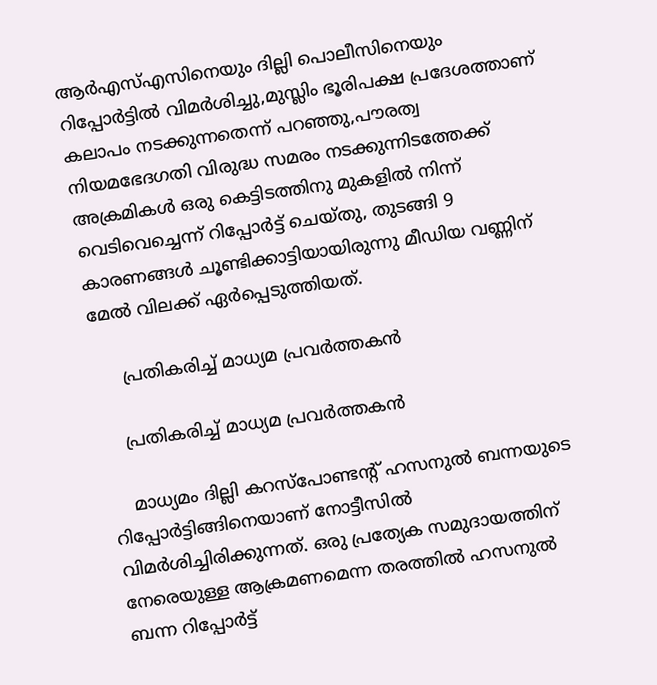ആര്‍എസ്എസിനെയും ദില്ലി പൊലീസിനെയും റിപ്പോര്‍ട്ടില്‍ വിമര്‍ശിച്ചു,മുസ്ലിം ഭൂരിപക്ഷ പ്രദേശത്താണ് കലാപം നടക്കുന്നതെന്ന് പറഞ്ഞു,പൗരത്വ നിയമഭേദഗതി വിരുദ്ധ സമരം നടക്കുന്നിടത്തേക്ക് അക്രമികള്‍ ഒരു കെട്ടിടത്തിനു മുകളില്‍ നിന്ന് വെടിവെച്ചെന്ന് റിപ്പോര്‍ട്ട് ചെയ്തു, തുടങ്ങി 9 കാരണങ്ങള്‍ ചൂണ്ടിക്കാട്ടിയായിരുന്നു മീഡിയ വണ്ണിന് മേല്‍ വിലക്ക് ഏര്‍പ്പെടുത്തിയത്.

     പ്രതികരിച്ച് മാധ്യമ പ്രവര്‍ത്തകന്‍

    പ്രതികരിച്ച് മാധ്യമ പ്രവര്‍ത്തകന്‍

    മാധ്യമം ദില്ലി കറസ്പോണ്ടന്‍റ് ഹസനുല്‍ ബന്നയുടെ റിപ്പോര്‍ട്ടിങ്ങിനെയാണ് നോട്ടീസില്‍ വിമര്‍ശിച്ചിരിക്കുന്നത്. ഒരു പ്രത്യേക സമുദായത്തിന് നേരെയുള്ള ആക്രമണമെന്ന തരത്തില്‍ ഹസനുല്‍ ബന്ന റിപ്പോര്‍ട്ട്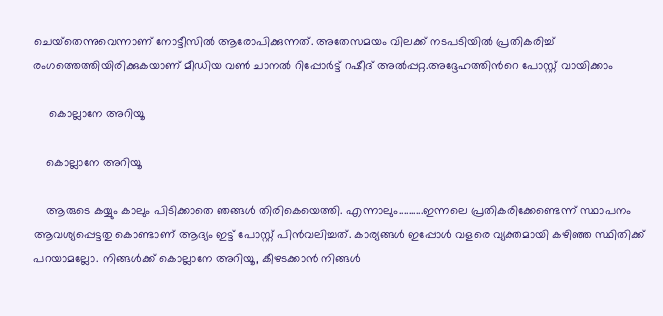ചെയ്‌തെന്നുവെന്നാണ് നോട്ടീസില്‍ ആരോപിക്കുന്നത്. അതേസമയം വിലക്ക് നടപടിയില്‍ പ്രതികരിച്ച് രംഗത്തെത്തിയിരിക്കുകയാണ് മീഡിയ വണ്‍ ചാനല്‍ റിപ്പോര്‍ട്ട് റഷീദ് അല്‍പ്പറ്റ.അദ്ദേഹത്തിന്‍റെ പോസ്റ്റ് വായിക്കാം

     കൊല്ലാനേ അറിയൂ

    കൊല്ലാനേ അറിയൂ

    ആരുടെ കയ്യും കാലും പിടിക്കാതെ ഞങ്ങള്‍ തിരികെയെത്തി. എന്നാലും..........ഇന്നലെ പ്രതികരിക്കേണ്ടെന്ന് സ്ഥാപനം ആവശ്യപ്പെട്ടതു കൊണ്ടാണ് ആദ്യം ഇട്ട് പോസ്റ്റ് പിന്‍വലിച്ചത്. കാര്യങ്ങള്‍ ഇപ്പോള്‍ വളരെ വ്യക്തമായി കഴിഞ്ഞ സ്ഥിതിക്ക് പറയാമല്ലോ. നിങ്ങള്‍ക്ക് കൊല്ലാനേ അറിയൂ, കീഴടക്കാന്‍ നിങ്ങള്‍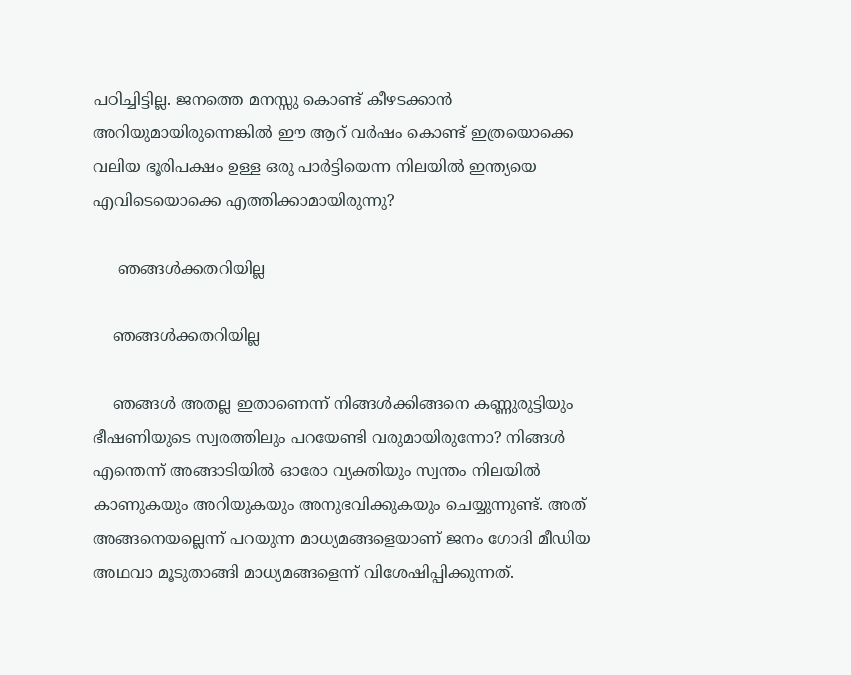പഠിച്ചിട്ടില്ല. ജനത്തെ മനസ്സു കൊണ്ട് കീഴടക്കാന്‍ അറിയുമായിരുന്നെങ്കില്‍ ഈ ആറ് വര്‍ഷം കൊണ്ട് ഇത്രയൊക്കെ വലിയ ഭൂരിപക്ഷം ഉള്ള ഒരു പാര്‍ട്ടിയെന്ന നിലയില്‍ ഇന്ത്യയെ എവിടെയൊക്കെ എത്തിക്കാമായിരുന്നു?

     ഞങ്ങള്‍ക്കതറിയില്ല

    ഞങ്ങള്‍ക്കതറിയില്ല

    ഞങ്ങള്‍ അതല്ല ഇതാണെന്ന് നിങ്ങള്‍ക്കിങ്ങനെ കണ്ണുരുട്ടിയും ഭീഷണിയുടെ സ്വരത്തിലും പറയേണ്ടി വരുമായിരുന്നോ? നിങ്ങള്‍ എന്തെന്ന് അങ്ങാടിയില്‍ ഓരോ വ്യക്തിയും സ്വന്തം നിലയില്‍ കാണുകയും അറിയുകയും അനുഭവിക്കുകയും ചെയ്യുന്നുണ്ട്. അത് അങ്ങനെയല്ലെന്ന് പറയുന്ന മാധ്യമങ്ങളെയാണ് ജനം ഗോദി മീഡിയ അഥവാ മൂടുതാങ്ങി മാധ്യമങ്ങളെന്ന് വിശേഷിപ്പിക്കുന്നത്.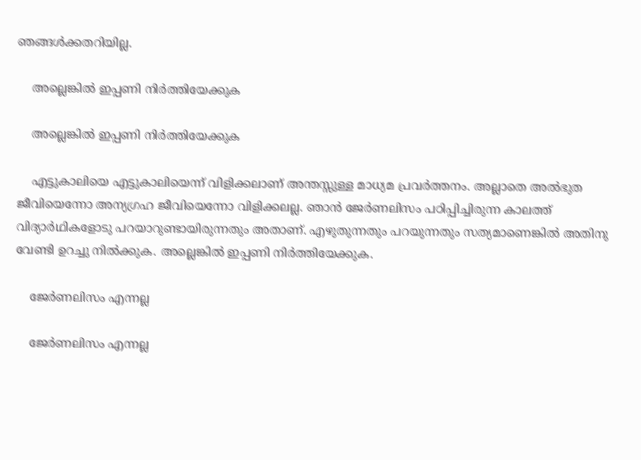ഞങ്ങള്‍ക്കതറിയില്ല.

    അല്ലെങ്കില്‍ ഇപ്പണി നിര്‍ത്തിയേക്കുക

    അല്ലെങ്കില്‍ ഇപ്പണി നിര്‍ത്തിയേക്കുക

    എട്ടുകാലിയെ എട്ടുകാലിയെന്ന് വിളിക്കലാണ് അന്തസ്സുള്ള മാധ്യമ പ്രവര്‍ത്തനം. അല്ലാതെ അല്‍ഭുത ജീവിയെന്നോ അന്യഗ്രഹ ജീവിയെന്നോ വിളിക്കലല്ല. ഞാന്‍ ജേര്‍ണലിസം പഠിപ്പിച്ചിരുന്ന കാലത്ത് വിദ്യാര്‍ഥികളോടു പറയാറുണ്ടായിരുന്നതും അതാണ്. എഴുതുന്നതും പറയുന്നതും സത്യമാണെങ്കില്‍ അതിനു വേണ്ടി ഉറച്ചു നില്‍ക്കുക. അല്ലെങ്കില്‍ ഇപ്പണി നിര്‍ത്തിയേക്കുക.

    ജേര്‍ണലിസം എന്നല്ല

    ജേര്‍ണലിസം എന്നല്ല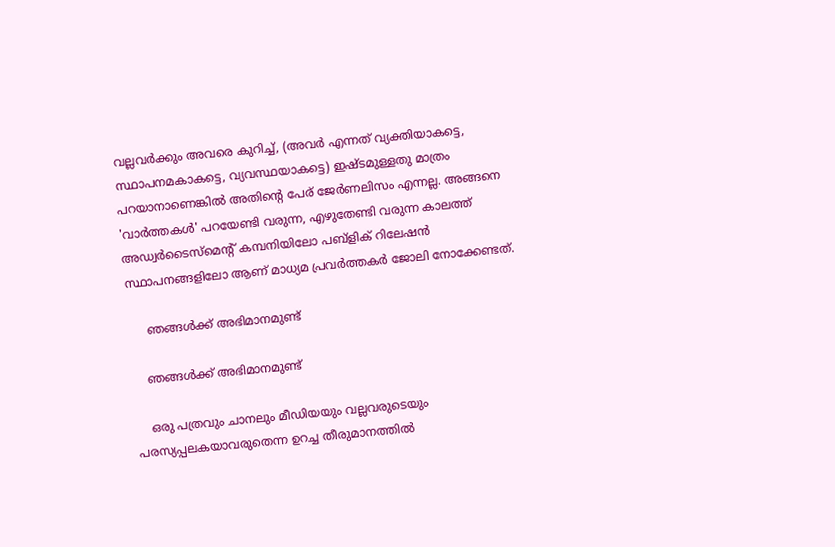വല്ലവര്‍ക്കും അവരെ കുറിച്ച്, (അവര്‍ എന്നത് വ്യക്തിയാകട്ടെ, സ്ഥാപനമകാകട്ടെ, വ്യവസ്ഥയാകട്ടെ) ഇഷ്ടമുള്ളതു മാത്രം പറയാനാണെങ്കില്‍ അതിന്റെ പേര് ജേര്‍ണലിസം എന്നല്ല. അങ്ങനെ 'വാര്‍ത്തകള്‍' പറയേണ്ടി വരുന്ന, എഴുതേണ്ടി വരുന്ന കാലത്ത് അഡ്വര്‍ടൈസ്‌മെന്റ് കമ്പനിയിലോ പബ്‌ളിക് റിലേഷന്‍ സ്ഥാപനങ്ങളിലോ ആണ് മാധ്യമ പ്രവര്‍ത്തകര്‍ ജോലി നോക്കേണ്ടത്.

     ഞങ്ങള്‍ക്ക് അഭിമാനമുണ്ട്

    ഞങ്ങള്‍ക്ക് അഭിമാനമുണ്ട്

    ഒരു പത്രവും ചാനലും മീഡിയയും വല്ലവരുടെയും പരസ്യപ്പലകയാവരുതെന്ന ഉറച്ച തീരുമാനത്തില്‍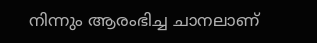നിന്നും ആരംഭിച്ച ചാനലാണ്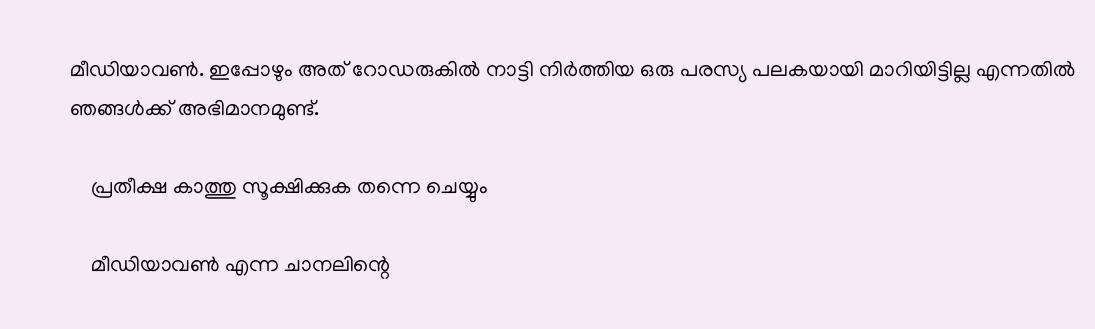മീഡിയാവണ്‍. ഇപ്പോഴും അത് റോഡരുകില്‍ നാട്ടി നിര്‍ത്തിയ ഒരു പരസ്യ പലകയായി മാറിയിട്ടില്ല എന്നതില്‍ ഞങ്ങള്‍ക്ക് അഭിമാനമുണ്ട്.

    പ്രതീക്ഷ കാത്തു സൂക്ഷിക്കുക തന്നെ ചെയ്യും

    മീഡിയാവണ്‍ എന്ന ചാനലിന്റെ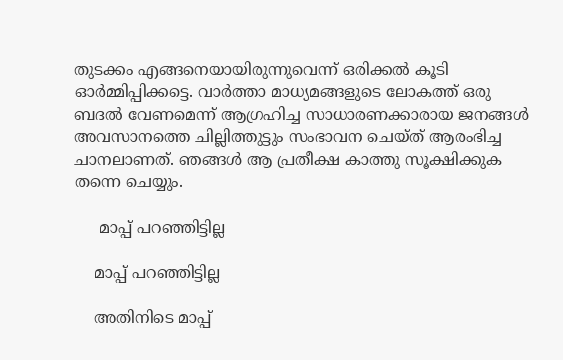തുടക്കം എങ്ങനെയായിരുന്നുവെന്ന് ഒരിക്കല്‍ കൂടി ഓര്‍മ്മിപ്പിക്കട്ടെ. വാര്‍ത്താ മാധ്യമങ്ങളുടെ ലോകത്ത് ഒരു ബദല്‍ വേണമെന്ന് ആഗ്രഹിച്ച സാധാരണക്കാരായ ജനങ്ങള്‍ അവസാനത്തെ ചില്ലിത്തുട്ടും സംഭാവന ചെയ്ത് ആരംഭിച്ച ചാനലാണത്. ഞങ്ങള്‍ ആ പ്രതീക്ഷ കാത്തു സൂക്ഷിക്കുക തന്നെ ചെയ്യും.

     മാപ്പ് പറഞ്ഞിട്ടില്ല

    മാപ്പ് പറഞ്ഞിട്ടില്ല

    അതിനിടെ മാപ്പ്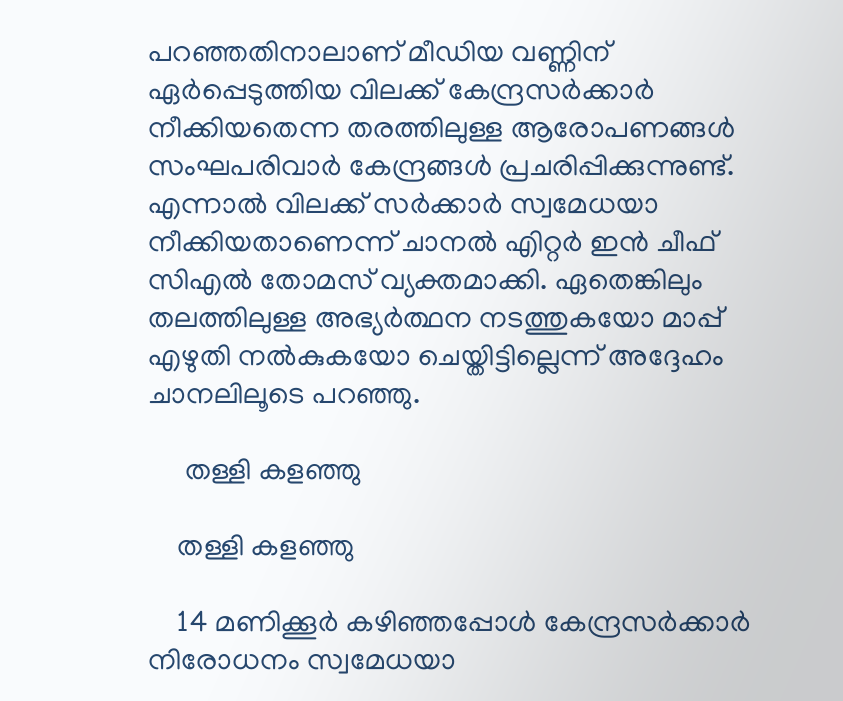പറഞ്ഞതിനാലാണ് മീഡിയ വണ്ണിന് ഏര്‍പ്പെടുത്തിയ വിലക്ക് കേന്ദ്രസര്‍ക്കാര്‍ നീക്കിയതെന്ന തരത്തിലുള്ള ആരോപണങ്ങള്‍ സംഘപരിവാര്‍ കേന്ദ്രങ്ങള്‍ പ്രചരിപ്പിക്കുന്നുണ്ട്. എന്നാല്‍ വിലക്ക് സര്‍ക്കാര്‍ സ്വമേധയാ നീക്കിയതാണെന്ന് ചാനല്‍ എ‍ിറ്റര്‍ ഇന്‍ ചീഫ് സിഎല്‍ തോമസ് വ്യക്തമാക്കി. ഏതെങ്കിലും തലത്തിലുള്ള അഭ്യര്‍ത്ഥന നടത്തുകയോ മാപ്പ് എഴുതി നല്‍കുകയോ ചെയ്തിട്ടില്ലെന്ന് അദ്ദേഹം ചാനലിലൂടെ പറഞ്ഞു.

     തള്ളി കളഞ്ഞു

    തള്ളി കളഞ്ഞു

    14 മണിക്കൂര്‍ കഴിഞ്ഞപ്പോള്‍ കേന്ദ്രസര്‍ക്കാര്‍ നിരോധനം സ്വമേധയാ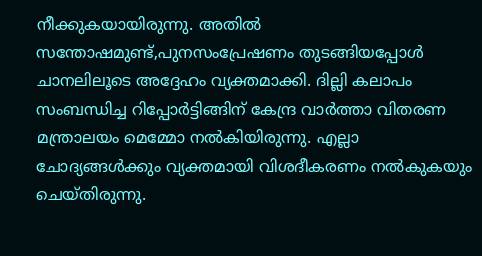നീക്കുകയായിരുന്നു. അതില്‍ സന്തോഷമുണ്ട്,പുനസംപ്രേഷണം തുടങ്ങിയപ്പോള്‍ ചാനലിലൂടെ അദ്ദേഹം വ്യക്തമാക്കി. ദില്ലി കലാപം സംബന്ധിച്ച റിപ്പോര്‍ട്ടിങ്ങിന് കേന്ദ്ര വാര്‍ത്താ വിതരണ മന്ത്രാലയം മെമ്മോ നല്‍കിയിരുന്നു. എല്ലാ ചോദ്യങ്ങള്‍ക്കും വ്യക്തമായി വിശദീകരണം നല്‍കുകയും ചെയ്തിരുന്നു.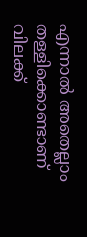എന്നാല്‍ അതെല്ലാം തള്ളിക്കൊണ്ടാണ് വിലക്ക്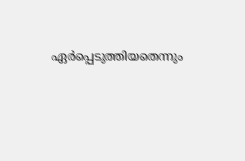ഏര്‍പ്പെടുത്തിയതെന്നും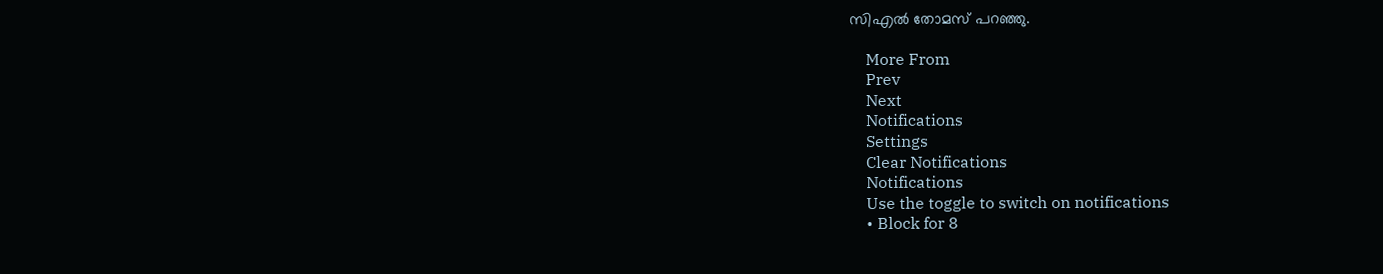സിഎല്‍ തോമസ് പറഞ്ഞു.

    More From
    Prev
    Next
    Notifications
    Settings
    Clear Notifications
    Notifications
    Use the toggle to switch on notifications
    • Block for 8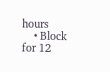hours
    • Block for 12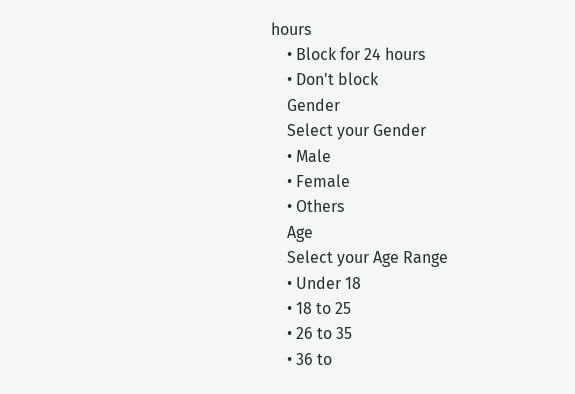hours
    • Block for 24 hours
    • Don't block
    Gender
    Select your Gender
    • Male
    • Female
    • Others
    Age
    Select your Age Range
    • Under 18
    • 18 to 25
    • 26 to 35
    • 36 to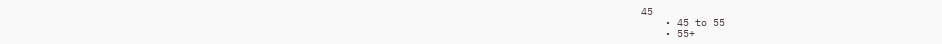45
    • 45 to 55
    • 55+